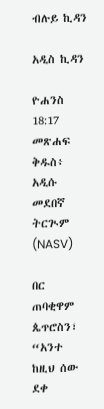ብሉይ ኪዳን

አዲስ ኪዳን

ዮሐንስ 18:17 መጽሐፍ ቅዱስ፥ አዲሱ መደበኛ ትርጒም (NASV)

በር ጠባቂዋም ጴጥሮስን፣ “አንተ ከዚህ ሰው ደቀ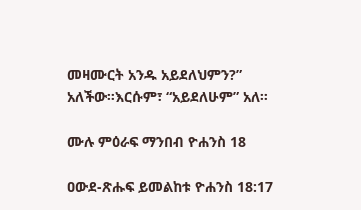መዛሙርት አንዱ አይደለህምን?” አለችው።እርሱም፣ “አይደለሁም” አለ።

ሙሉ ምዕራፍ ማንበብ ዮሐንስ 18

ዐውደ-ጽሑፍ ይመልከቱ ዮሐንስ 18:17